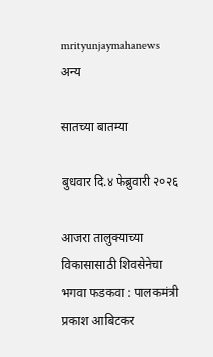mrityunjaymahanews
अन्य

सातच्या बातम्या

बुधवार दि.४ फेब्रुवारी २०२६

आजरा तालुक्याच्या विकासासाठी शिवसेनेचा भगवा फडकवा : पालकमंत्री प्रकाश आबिटकर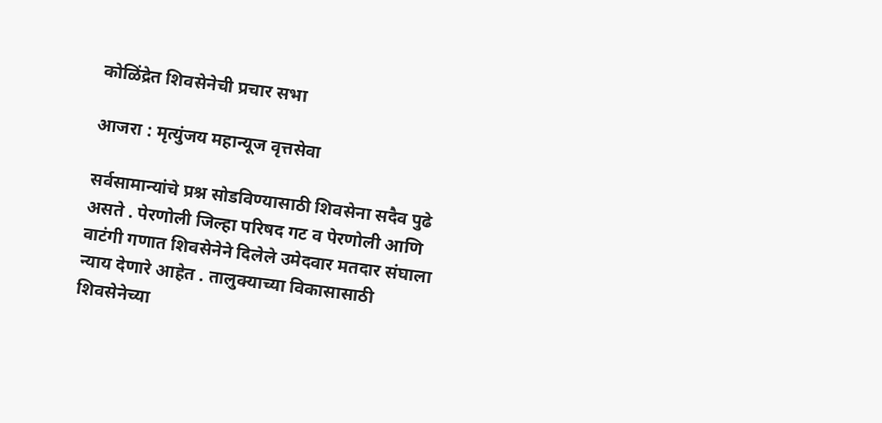कोळिंद्रेत शिवसेनेची प्रचार सभा

आजरा : मृत्युंजय महान्यूज वृत्तसेवा

सर्वसामान्यांचे प्रश्न सोडविण्यासाठी शिवसेना सदैव पुढे असते . पेरणोली जिल्हा परिषद गट व पेरणोली आणि वाटंगी गणात शिवसेनेने दिलेले उमेदवार मतदार संघाला न्याय देणारे आहेत . तालुक्याच्या विकासासाठी शिवसेनेच्या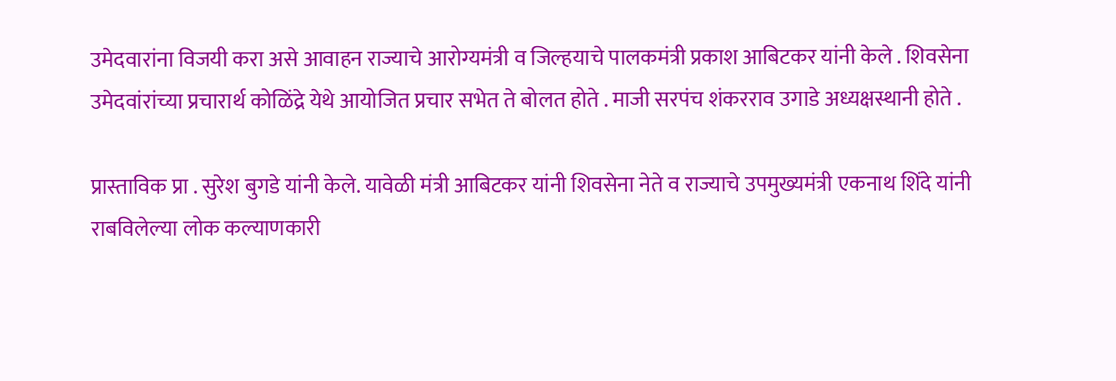उमेदवारांना विजयी करा असे आवाहन राज्याचे आरोग्यमंत्री व जिल्हयाचे पालकमंत्री प्रकाश आबिटकर यांनी केले . शिवसेना उमेदवांरांच्या प्रचारार्थ कोळिंद्रे येथे आयोजित प्रचार सभेत ते बोलत होते . माजी सरपंच शंकरराव उगाडे अध्यक्षस्थानी होते .

प्रास्ताविक प्रा . सुरेश बुगडे यांनी केले. यावेळी मंत्री आबिटकर यांनी शिवसेना नेते व राज्याचे उपमुख्यमंत्री एकनाथ शिंदे यांनी राबविलेल्या लोक कल्याणकारी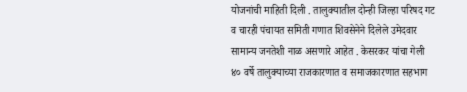योजनांची माहिती दिली . तालुक्यातील दोन्ही जिल्हा परिषद गट व चारही पंचायत समिती गणात शिवसेनेने दिलेले उमेदवार सामान्य जनतेशी नाळ असणारे आहेत . केसरकर यांचा गेली ४० वर्षे तालुक्याच्या राजकारणात व समाजकारणात सहभाग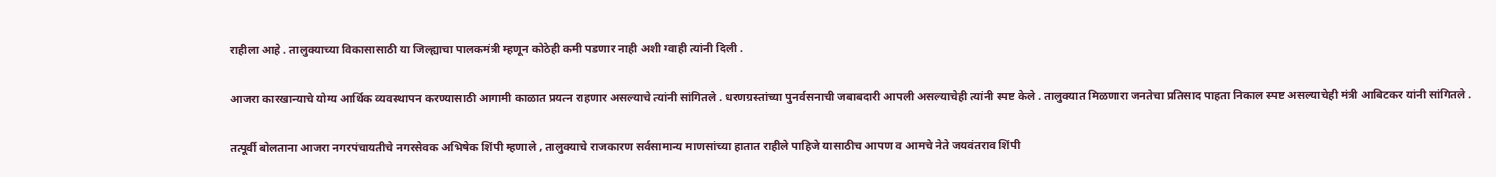राहीला आहे . तालुक्याच्या विकासासाठी या जिल्ह्याचा पालकमंत्री म्हणून कोठेही कमी पडणार नाही अशी ग्वाही त्यांनी दिली .

आजरा कारखान्याचे योग्य आर्थिक व्यवस्थापन करण्यासाठी आगामी काळात प्रयत्न राहणार असल्याचे त्यांनी सांगितले . धरणग्रस्तांच्या पुनर्वसनाची जबाबदारी आपली असल्याचेही त्यांनी स्पष्ट केले . तालुक्यात मिळणारा जनतेचा प्रतिसाद पाहता निकाल स्पष्ट असल्याचेही मंत्री आबिटकर यांनी सांगितले .

तत्पूर्वी बोलताना आजरा नगरपंचायतीचे नगरसेवक अभिषेक शिंपी म्हणाले , तालुक्याचे राजकारण सर्वसामान्य माणसांच्या हातात राहीले पाहिजे यासाठीच आपण व आमचे नेते जयवंतराव शिंपी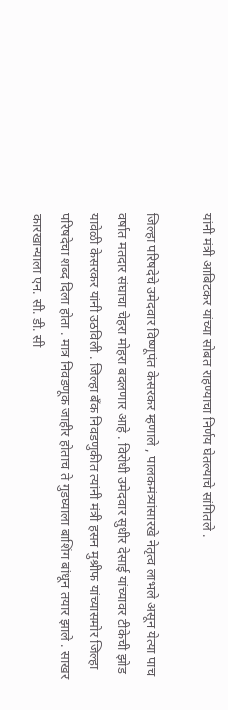यांनी मंत्री आबिटकर यांच्या सोबत राहण्याचा निर्णय घेतल्याचे सांगितले .

जिल्हा परिषदेचे उमेदवार विष्णूपंत केसरकर म्हणाले , पालकमंत्र्यांसारखे नेतृत्व लाभले असून येत्या पाच वर्षात मतदार संघाचा चेहरा मोहरा बदलणार आहे . विरोधी उमेदवार सुधीर देसाई यांच्यावर टीकेची झोड यावेळी केसरकर यांनी उठविली . जिल्हा बँक निवडणुकीत त्यांनी मंत्री हसन मुश्रीफ यांच्यासमोर जिल्हा परिषदेचा शब्द दिला होता . मात्र निवडणूक जाहीर होताच ते गुडघ्याला बाशिंग बांधून तयार झाले . साखर कारखान्याला एन. सी. डी. सी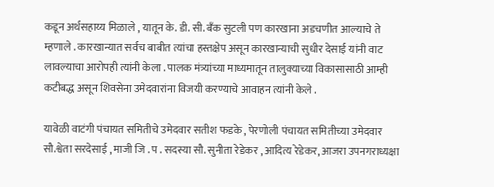कडून अर्थसहाय्य मिळाले , यातून के. डी. सी. बँक सुटली पण कारखाना अडचणीत आल्याचे ते म्हणाले . कारखान्यात सर्वच बाबीत त्यांचा हस्तक्षेप असून कारखान्याची सुधीर देसाई यांनी वाट लावल्याचा आरोपही त्यांनी केला . पालक मंत्र्यांच्या माध्यमातून तालुक्याच्या विकासासाठी आम्ही कटीबद्ध असून शिवसेना उमेदवारांना विजयी करण्याचे आवाहन त्यांनी केले .

यावेळी वाटंगी पंचायत समितीचे उमेदवार सतीश फडके , पेरणोली पंचायत समितीच्या उमेदवार सौ.श्वेता सरदेसाई , माजी जि . प . सदस्या सौ. सुनीता रेडेकर , आदित्य रेडेकर, आजरा उपनगराध्यक्षा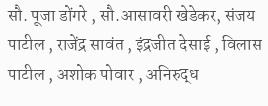सौ. पूजा डोंगरे , सौ.आसावरी खेडेकर, संजय पाटील , राजेंद्र सावंत , इंद्रजीत देसाई , विलास पाटील , अशोक पोवार , अनिरुद्ध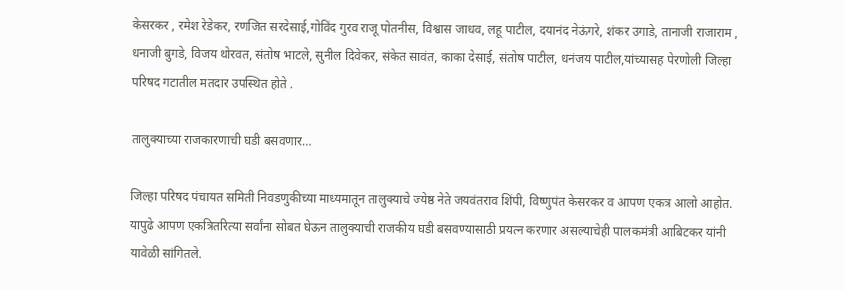केसरकर , रमेश रेडेकर, रणजित सरदेसाई,गोविंद गुरव राजू पोतनीस, विश्वास जाधव, लहू पाटील, दयानंद नेऊंगरे, शंकर उगाडे, तानाजी राजाराम , धनाजी बुगडे, विजय थोरवत, संतोष भाटले, सुनील दिवेकर, संकेत सावंत, काका देसाई, संतोष पाटील, धनंजय पाटील,यांच्यासह पेरणोली जिल्हा परिषद गटातील मतदार उपस्थित होते .

तालुक्याच्या राजकारणाची घडी बसवणार…

जिल्हा परिषद पंचायत समिती निवडणुकीच्या माध्यमातून तालुक्याचे ज्येष्ठ नेते जयवंतराव शिंपी, विष्णुपंत केसरकर व आपण एकत्र आलो आहोत. यापुढे आपण एकत्रितरित्या सर्वांना सोबत घेऊन तालुक्याची राजकीय घडी बसवण्यासाठी प्रयत्न करणार असल्याचेही पालकमंत्री आबिटकर यांनी यावेळी सांगितले.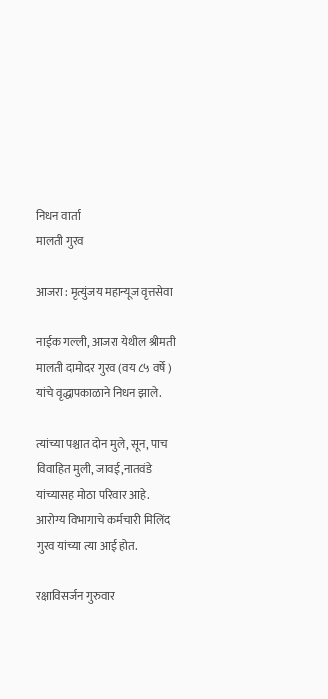निधन वार्ता
मालती गुरव

आजरा : मृत्युंजय महान्यूज वृत्तसेवा

नाईक गल्ली, आजरा येथील श्रीमती मालती दामोदर गुरव (वय ८५ वर्षे ) यांचे वृद्धापकाळाने निधन झाले.

त्यांच्या पश्चात दोन मुले, सून, पाच विवाहित मुली, जावई,नातवंडे यांच्यासह मोठा परिवार आहे. आरोग्य विभागाचे कर्मचारी मिलिंद गुरव यांच्या त्या आई होत.

रक्षाविसर्जन गुरुवार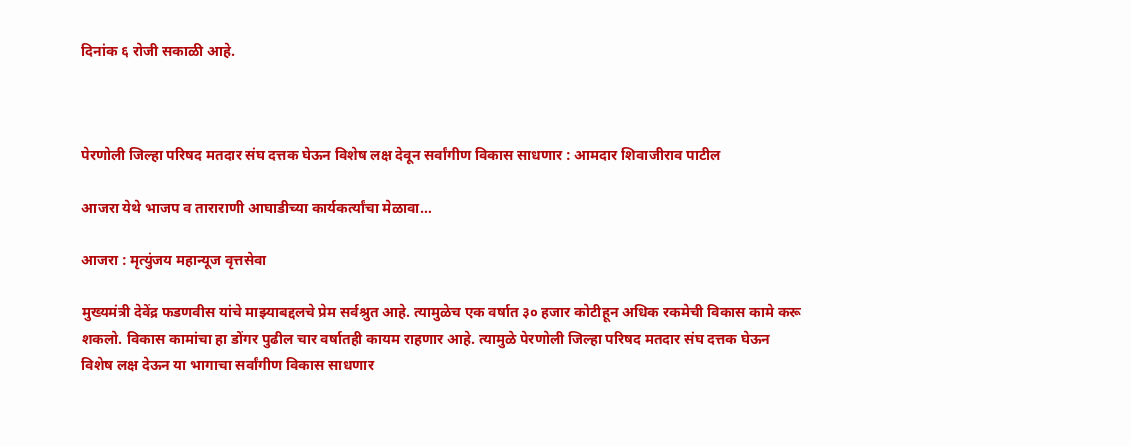दिनांक ६ रोजी सकाळी आहे.



पेरणोली जिल्हा परिषद मतदार संघ दत्तक घेऊन विशेष लक्ष देवून सर्वांगीण विकास साधणार : आमदार शिवाजीराव पाटील

आजरा येथे भाजप व ताराराणी आघाडीच्या कार्यकर्त्यांचा मेळावा…

आजरा : मृत्युंजय महान्यूज वृत्तसेवा

मुख्यमंत्री देवेंद्र फडणवीस यांचे माझ्याबद्दलचे प्रेम सर्वश्रुत आहे. त्यामुळेच एक वर्षात ३० हजार कोटीहून अधिक रकमेची विकास कामे करू शकलो. विकास कामांचा हा डोंगर पुढील चार वर्षातही कायम राहणार आहे. त्यामुळे पेरणोली जिल्हा परिषद मतदार संघ दत्तक घेऊन विशेष लक्ष देऊन या भागाचा सर्वांगीण विकास साधणार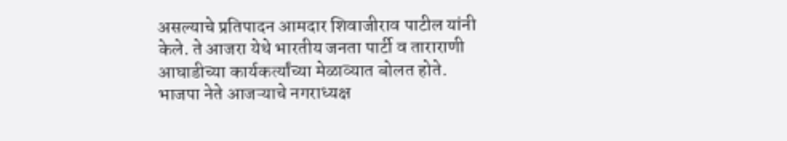असल्याचे प्रतिपादन आमदार शिवाजीराव पाटील यांनी केले. ते आजरा येथे भारतीय जनता पार्टी व ताराराणी आघाडीच्या कार्यकर्त्यांच्या मेळाव्यात बोलत होते. भाजपा नेते आजऱ्याचे नगराध्यक्ष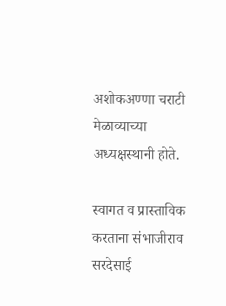अशोकअण्णा चराटी मेळाव्याच्या अध्यक्षस्थानी होते.

स्वागत व प्रास्ताविक करताना संभाजीराव सरदेसाई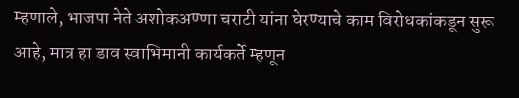म्हणाले, भाजपा नेते अशोकअण्णा चराटी यांना घेरण्याचे काम विरोधकांकडून सुरू आहे, मात्र हा डाव स्वाभिमानी कार्यकर्ते म्हणून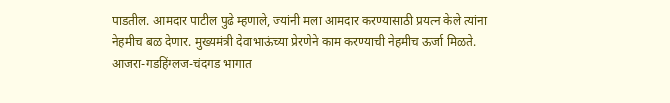पाडतील. आमदार पाटील पुढे म्हणाले, ज्यांनी मला आमदार करण्यासाठी प्रयत्न केले त्यांना नेहमीच बळ देणार. मुख्यमंत्री देवाभाऊंच्या प्रेरणेने काम करण्याची नेहमीच ऊर्जा मिळते. आजरा-गडहिंग्लज-चंदगड भागात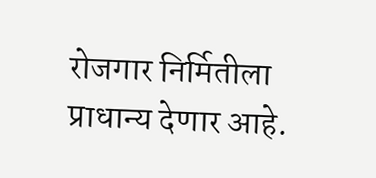रोजगार निर्मितीला प्राधान्य देणार आहे.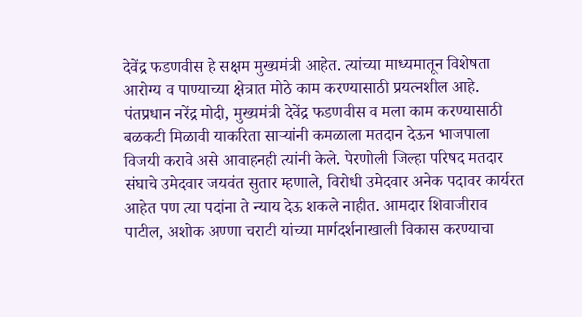देवेंद्र फडणवीस हे सक्षम मुख्यमंत्री आहेत. त्यांच्या माध्यमातून विशेषता आरोग्य व पाण्याच्या क्षेत्रात मोठे काम करण्यासाठी प्रयत्नशील आहे. पंतप्रधान नरेंद्र मोदी, मुख्यमंत्री देवेंद्र फडणवीस व मला काम करण्यासाठी बळकटी मिळावी याकरिता साऱ्यांनी कमळाला मतदान देऊन भाजपाला विजयी करावे असे आवाहनही त्यांनी केले. पेरणोली जिल्हा परिषद मतदार संघाचे उमेदवार जयवंत सुतार म्हणाले, विरोधी उमेदवार अनेक पदावर कार्यरत आहेत पण त्या पदांना ते न्याय देऊ शकले नाहीत. आमदार शिवाजीराव पाटील, अशोक अण्णा चराटी यांच्या मार्गदर्शनाखाली विकास करण्याचा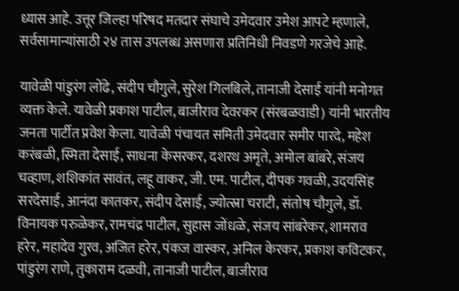ध्यास आहे. उत्तूर जिल्हा परिषद मतदार संघाचे उमेदवार उमेश आपटे म्हणाले, सर्वसामान्यांसाठी २४ तास उपलब्ध असणारा प्रतिनिधी निवडणे गरजेचे आहे.

यावेळी पांडुरंग लोंढे, संदीप चौगुले, सुरेश गिलबिले, तानाजी देसाई यांनी मनोगत व्यक्त केले. यावेळी प्रकाश पाटील, बाजीराव देवरकर (संरबळवाडी) यांनी भारतीय जनता पार्टीत प्रवेश केला. यावेळी पंचायत समिती उमेदवार समीर पारदे, महेश करंबळी, स्मिता देसाई, साधना केसरकर, दशरथ अमृते, अमोल बांबरे, संजय चव्हाण, शशिकांत सावंत, लहू वाकर, जी. एम. पाटील, दीपक गवळी, उदयसिंह सरदेसाई, आनंदा कातकर, संदीप देसाई, ज्योत्स्ना चराटी, संतोष चौगुले, डॉ. विनायक परुळेकर, रामचंद्र पाटील, सुहास जोंधळे, संजय सांबरेकर, शामराव हरेर, महादेव गुरव, अजित हरेर, पंकज वास्कर, अनिल केरकर, प्रकाश कविटकर, पांडुरंग राणे, तुकाराम दळवी, तानाजी पाटील, बाजीराव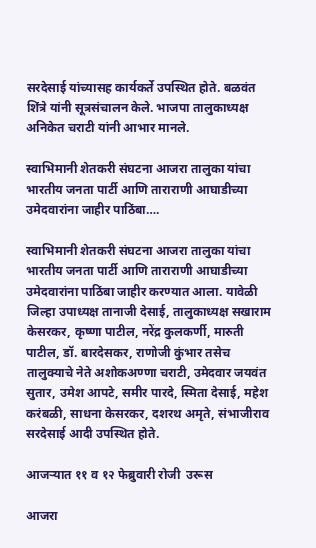सरदेसाई यांच्यासह कार्यकर्ते उपस्थित होते. बळवंत शिंत्रे यांनी सूत्रसंचालन केले. भाजपा तालुकाध्यक्ष अनिकेत चराटी यांनी आभार मानले.

स्वाभिमानी शेतकरी संघटना आजरा तालुका यांचा भारतीय जनता पार्टी आणि ताराराणी आघाडीच्या उमेदवारांना जाहीर पाठिंबा….

स्वाभिमानी शेतकरी संघटना आजरा तालुका यांचा भारतीय जनता पार्टी आणि ताराराणी आघाडीच्या उमेदवारांना पाठिंबा जाहीर करण्यात आला. यावेळी जिल्हा उपाध्यक्ष तानाजी देसाई, तालुकाध्यक्ष सखाराम केसरकर, कृष्णा पाटील, नरेंद्र कुलकर्णी, मारुती पाटील, डॉ. बारदेसकर, राणोजी कुंभार तसेच तालुक्याचे नेते अशोकअण्णा चराटी, उमेदवार जयवंत सुतार, उमेश आपटे, समीर पारदे, स्मिता देसाई, महेश करंबळी, साधना केसरकर, दशरथ अमृते, संभाजीराव सरदेसाई आदी उपस्थित होते.

आजऱ्यात ११ व १२ फेब्रुवारी रोजी  उरूस

आजरा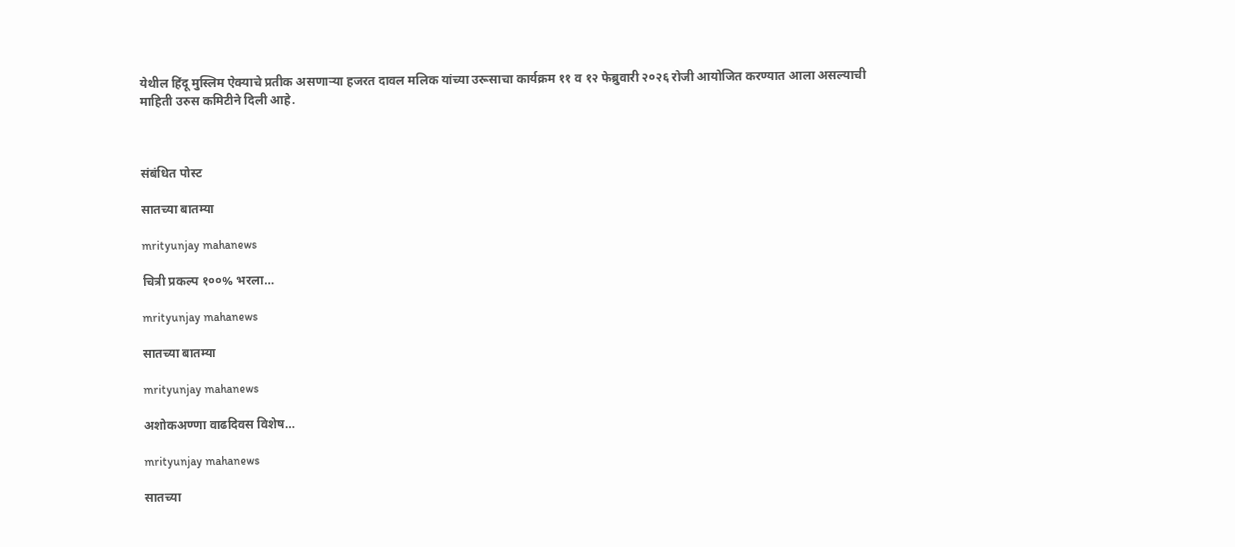येथील हिंदू मुस्लिम ऐक्याचे प्रतीक असणाऱ्या हजरत दावल मलिक यांच्या उरूसाचा कार्यक्रम ११ व १२ फेब्रुवारी २०२६ रोजी आयोजित करण्यात आला असल्याची माहिती उरुस कमिटीने दिली आहे.



संबंधित पोस्ट

सातच्या बातम्या

mrityunjay mahanews

चित्री प्रकल्प १००% भरला…

mrityunjay mahanews

सातच्या बातम्या

mrityunjay mahanews

अशोकअण्णा वाढदिवस विशेष…

mrityunjay mahanews

सातच्या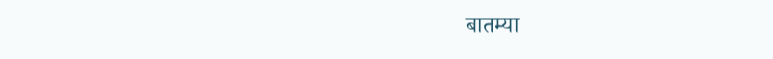बातम्या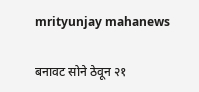mrityunjay mahanews

बनावट सोने ठेवून २१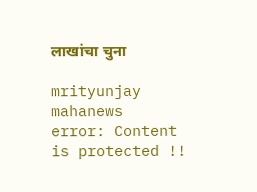लाखांचा चुना

mrityunjay mahanews
error: Content is protected !!